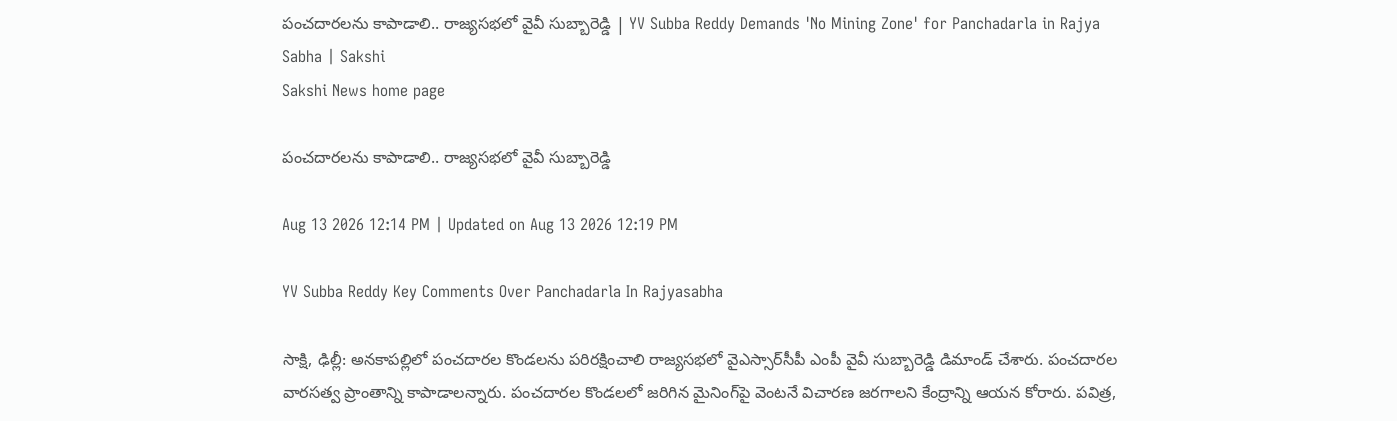పంచదారలను కాపాడాలి.. రాజ్యసభలో వైవీ సుబ్బారెడ్డి | YV Subba Reddy Demands 'No Mining Zone' for Panchadarla in Rajya Sabha | Sakshi
Sakshi News home page

పంచదారలను కాపాడాలి.. రాజ్యసభలో వైవీ సుబ్బారెడ్డి

Aug 13 2026 12:14 PM | Updated on Aug 13 2026 12:19 PM

YV Subba Reddy Key Comments Over Panchadarla In Rajyasabha

సాక్షి, ఢిల్లీ: అనకాపల్లిలో పంచదారల కొండలను పరిరక్షించాలి రాజ్యసభలో వైఎస్సార్‌సీపీ ఎంపీ వైవీ సుబ్బారెడ్డి డిమాండ్‌ చేశారు. పంచదారల వారసత్వ ప్రాంతాన్ని కాపాడాలన్నారు. పంచదారల కొండలలో జరిగిన మైనింగ్‌పై వెంటనే విచారణ జరగాలని కేంద్రాన్ని ఆయన కోరారు. పవిత్ర,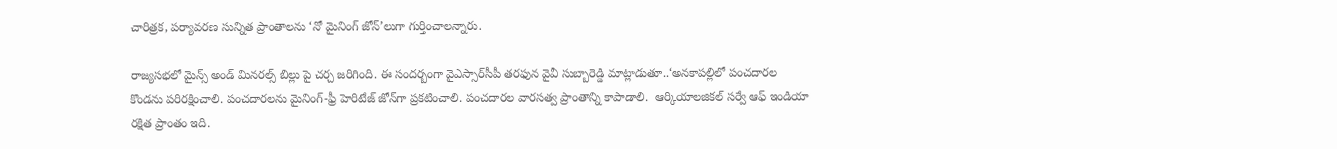చారిత్రక, పర్యావరణ సున్నిత ప్రాంతాలను ‘నో మైనింగ్ జోన్’లుగా గుర్తించాలన్నారు.

రాజ్యసభలో మైన్స్ అండ్ మినరల్స్ బిల్లు పై చర్చ జరిగింది. ఈ సందర్బంగా వైఎస్సార్‌సీపీ తరఫున వైవీ సుబ్బారెడ్డి మాట్లాడుతూ..‘అనకాపల్లిలో పంచదారల కొండను పరిరక్షించాలి. పంచదారలను మైనింగ్-ఫ్రీ హెరిటేజ్ జోన్‌గా ప్రకటించాలి. పంచదారల వారసత్వ ప్రాంతాన్ని కాపాడాలి.  ఆర్కియాలజికల్ సర్వే ఆఫ్ ఇండియా రక్షిత ప్రాంతం ఇది.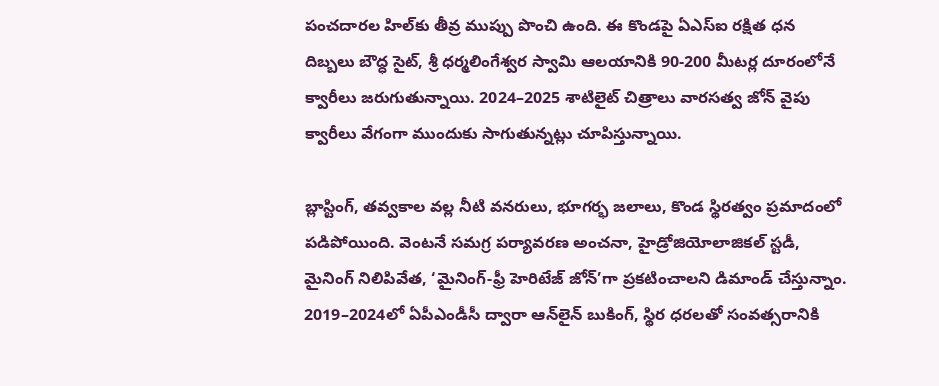పంచదారల హిల్‌కు తీవ్ర ముప్పు పొంచి ఉంది. ఈ కొండపై ఏఎస్‌ఐ రక్షిత ధన దిబ్బలు బౌద్ధ సైట్, శ్రీ ధర్మలింగేశ్వర స్వామి ఆలయానికి 90-200 మీటర్ల దూరంలోనే క్వారీలు జరుగుతున్నాయి. 2024–2025 శాటిలైట్ చిత్రాలు వారసత్వ జోన్ వైపు క్వారీలు వేగంగా ముందుకు సాగుతున్నట్లు చూపిస్తున్నాయి.

బ్లాస్టింగ్, తవ్వకాల వల్ల నీటి వనరులు, భూగర్భ జలాలు, కొండ స్థిరత్వం ప్రమాదంలో పడిపోయింది. వెంటనే సమగ్ర పర్యావరణ అంచనా, హైడ్రోజియోలాజికల్ స్టడీ, మైనింగ్ నిలిపివేత, ‘మైనింగ్-ఫ్రీ హెరిటేజ్ జోన్’గా ప్రకటించాలని డిమాండ్ చేస్తున్నాం. 2019–2024లో ఏపీఎండీసీ ద్వారా ఆన్‌లైన్ బుకింగ్, స్థిర ధరలతో సంవత్సరానికి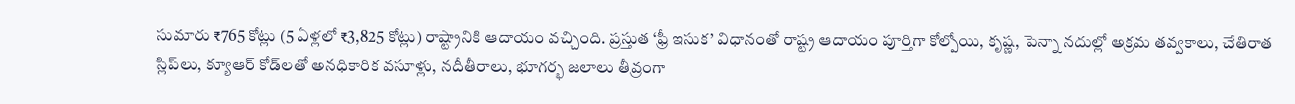సుమారు ₹765 కోట్లు (5 ఏళ్లలో ₹3,825 కోట్లు) రాష్ట్రానికి ఆదాయం వచ్చింది. ప్రస్తుత ‘ఫ్రీ ఇసుక’ విధానంతో రాష్ట్ర ఆదాయం పూర్తిగా కోల్పోయి, కృష్ణ, పెన్నా నదుల్లో అక్రమ తవ్వకాలు, చేతిరాత స్లిప్‌లు, క్యూఆర్ కోడ్‌లతో అనధికారిక వసూళ్లు, నదీతీరాలు, భూగర్భ జలాలు తీవ్రంగా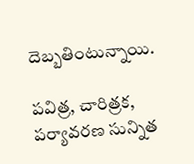దెబ్బతింటున్నాయి.

పవిత్ర, చారిత్రక, పర్యావరణ సున్నిత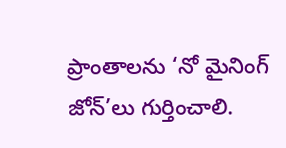ప్రాంతాలను ‘నో మైనింగ్ జోన్’లు గుర్తించాలి.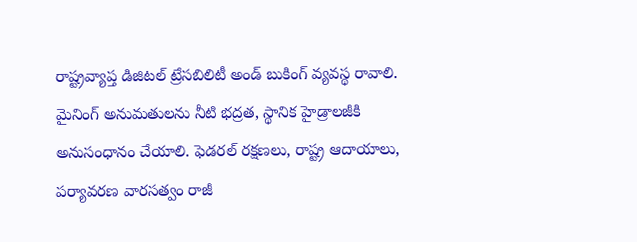రాష్ట్రవ్యాప్త డిజిటల్ ట్రేసబిలిటీ అండ్‌ బుకింగ్ వ్యవస్థ రావాలి. మైనింగ్ అనుమతులను నీటి భద్రత, స్థానిక హైడ్రాలజీకి అనుసంధానం చేయాలి. ఫెడరల్ రక్షణలు, రాష్ట్ర ఆదాయాలు, పర్యావరణ వారసత్వం రాజీ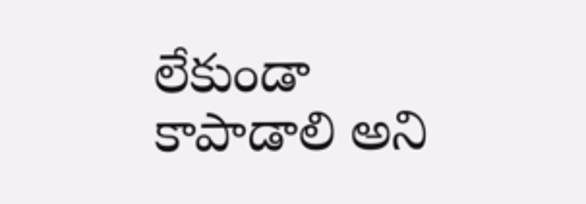లేకుండా కాపాడాలి అని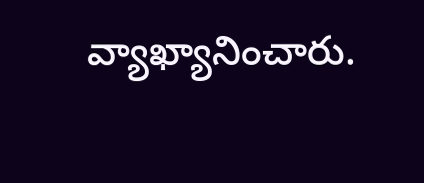వ్యాఖ్యానించారు.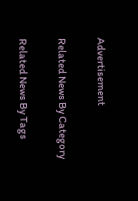Advertisement

Related News By Category

Related News By Tags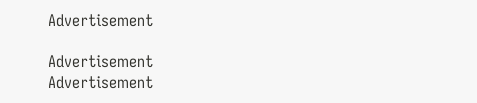Advertisement

Advertisement
Advertisement